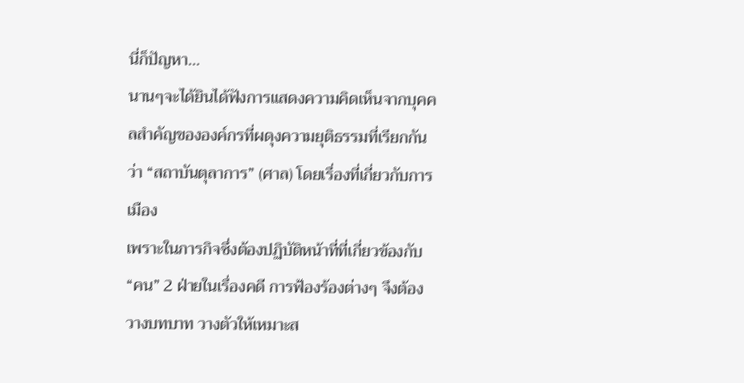นี่ก็ปัญหา...
นานๆจะได้ยินได้ฟังการแสดงความคิดเห็นจากบุคคลสำคัญขององค์กรที่ผดุงความยุติธรรมที่เรียกกันว่า “สถาบันตุลาการ” (ศาล) โดยเรื่องที่เกี่ยวกับการเมือง
เพราะในภารกิจซึ่งต้องปฏิบัติหน้าที่ที่เกี่ยวข้องกับ “คน” 2 ฝ่ายในเรื่องคดี การฟ้องร้องต่างๆ จึงต้องวางบทบาท วางตัวให้เหมาะส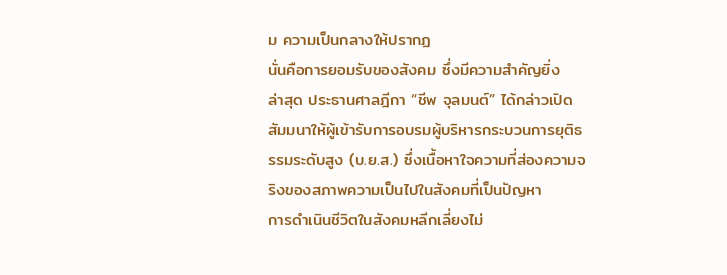ม ความเป็นกลางให้ปรากฏ
นั่นคือการยอมรับของสังคม ซึ่งมีความสำคัญยิ่ง
ล่าสุด ประธานศาลฎีกา “ชีพ จุลมนต์” ได้กล่าวเปิดสัมมนาให้ผู้เข้ารับการอบรมผู้บริหารกระบวนการยุติธรรมระดับสูง (บ.ย.ส.) ซึ่งเนื้อหาใจความที่ส่องความจริงของสภาพความเป็นไปในสังคมที่เป็นปัญหา
การดำเนินชีวิตในสังคมหลีกเลี่ยงไม่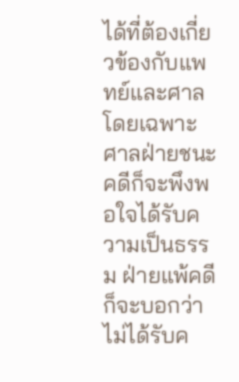ได้ที่ต้องเกี่ยวข้องกับแพทย์และศาล โดยเฉพาะศาลฝ่ายชนะคดีก็จะพึงพอใจได้รับความเป็นธรรม ฝ่ายแพ้คดีก็จะบอกว่าไม่ได้รับค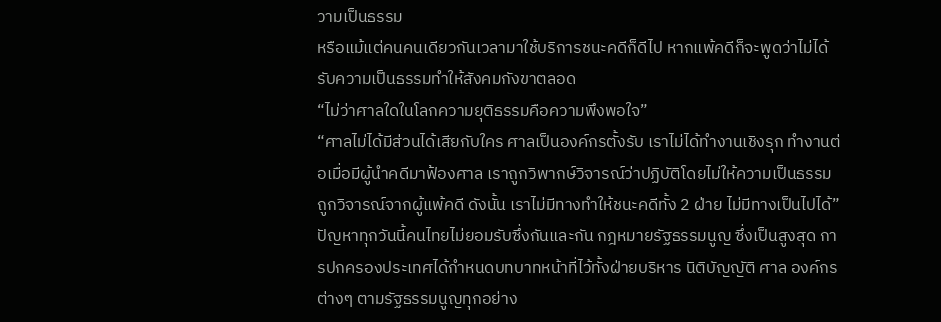วามเป็นธรรม
หรือแม้แต่คนคนเดียวกันเวลามาใช้บริการชนะคดีก็ดีไป หากแพ้คดีก็จะพูดว่าไม่ได้รับความเป็นธรรมทำให้สังคมกังขาตลอด
“ไม่ว่าศาลใดในโลกความยุติธรรมคือความพึงพอใจ”
“ศาลไม่ได้มีส่วนได้เสียกับใคร ศาลเป็นองค์กรตั้งรับ เราไม่ได้ทำงานเชิงรุก ทำงานต่อเมื่อมีผู้นำคดีมาฟ้องศาล เราถูกวิพากษ์วิจารณ์ว่าปฏิบัติโดยไม่ให้ความเป็นธรรม ถูกวิจารณ์จากผู้แพ้คดี ดังนั้น เราไม่มีทางทำให้ชนะคดีทั้ง 2 ฝ่าย ไม่มีทางเป็นไปได้”
ปัญหาทุกวันนี้คนไทยไม่ยอมรับซึ่งกันและกัน กฎหมายรัฐธรรมนูญ ซึ่งเป็นสูงสุด การปกครองประเทศได้กำหนดบทบาทหน้าที่ไว้ทั้งฝ่ายบริหาร นิติบัญญัติ ศาล องค์กรต่างๆ ตามรัฐธรรมนูญทุกอย่าง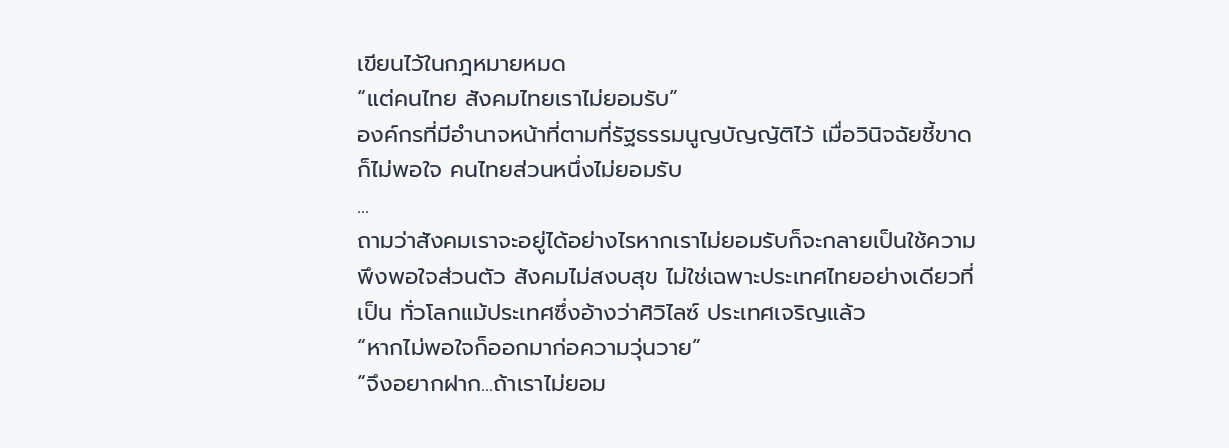เขียนไว้ในกฎหมายหมด
“แต่คนไทย สังคมไทยเราไม่ยอมรับ”
องค์กรที่มีอำนาจหน้าที่ตามที่รัฐธรรมนูญบัญญัติไว้ เมื่อวินิจฉัยชี้ขาดก็ไม่พอใจ คนไทยส่วนหนึ่งไม่ยอมรับ
...
ถามว่าสังคมเราจะอยู่ได้อย่างไรหากเราไม่ยอมรับก็จะกลายเป็นใช้ความพึงพอใจส่วนตัว สังคมไม่สงบสุข ไม่ใช่เฉพาะประเทศไทยอย่างเดียวที่เป็น ทั่วโลกแม้ประเทศซึ่งอ้างว่าศิวิไลซ์ ประเทศเจริญแล้ว
“หากไม่พอใจก็ออกมาก่อความวุ่นวาย”
“จึงอยากฝาก...ถ้าเราไม่ยอม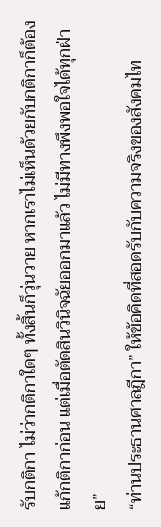รับกติกา ไม่ว่ากติกาใดๆ ทั้งสิ้นก็วุ่นวาย หากเราไม่เห็นด้วยกับกติกาก็ต้องแก้กติกาก่อน แต่เมื่อตัดสินวินิจฉัยออกมาแล้ว ไม่มีทางพึงพอใจได้ทุกฝ่าย”
“ท่านประธานศาลฎีกา” ให้ข้อคิดที่สอดรับกับความจริงของสังคมไท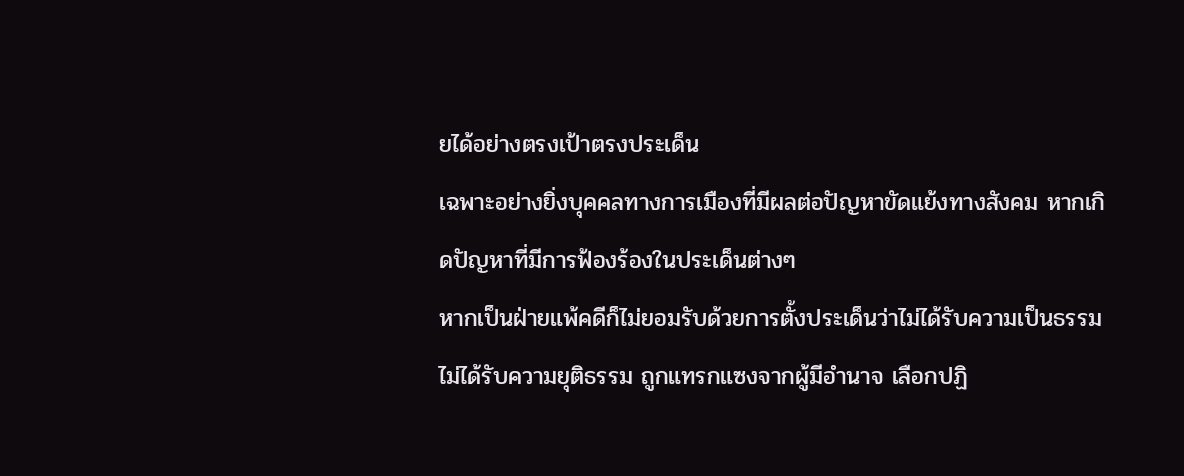ยได้อย่างตรงเป้าตรงประเด็น
เฉพาะอย่างยิ่งบุคคลทางการเมืองที่มีผลต่อปัญหาขัดแย้งทางสังคม หากเกิดปัญหาที่มีการฟ้องร้องในประเด็นต่างๆ
หากเป็นฝ่ายแพ้คดีก็ไม่ยอมรับด้วยการตั้งประเด็นว่าไม่ได้รับความเป็นธรรม ไม่ได้รับความยุติธรรม ถูกแทรกแซงจากผู้มีอำนาจ เลือกปฏิ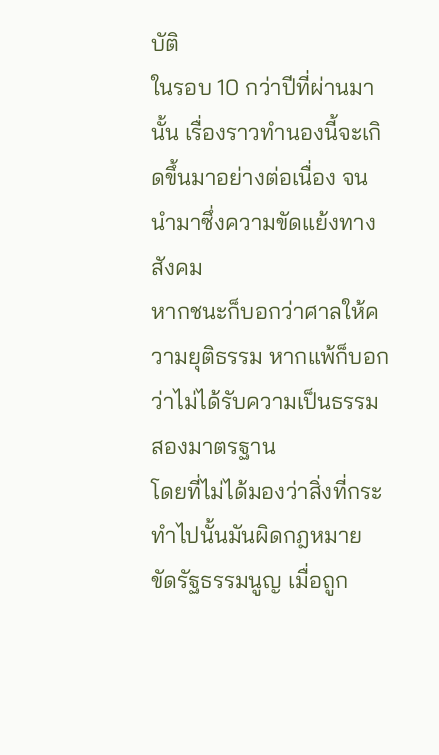บัติ
ในรอบ 10 กว่าปีที่ผ่านมานั้น เรื่องราวทำนองนี้จะเกิดขึ้นมาอย่างต่อเนื่อง จนนำมาซึ่งความขัดแย้งทางสังคม
หากชนะก็บอกว่าศาลให้ความยุติธรรม หากแพ้ก็บอกว่าไม่ได้รับความเป็นธรรม สองมาตรฐาน
โดยที่ไม่ได้มองว่าสิ่งที่กระทำไปนั้นมันผิดกฎหมาย ขัดรัฐธรรมนูญ เมื่อถูก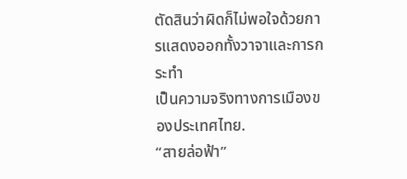ตัดสินว่าผิดก็ไม่พอใจด้วยการแสดงออกทั้งวาจาและการกระทำ
เป็นความจริงทางการเมืองของประเทศไทย.
“สายล่อฟ้า”